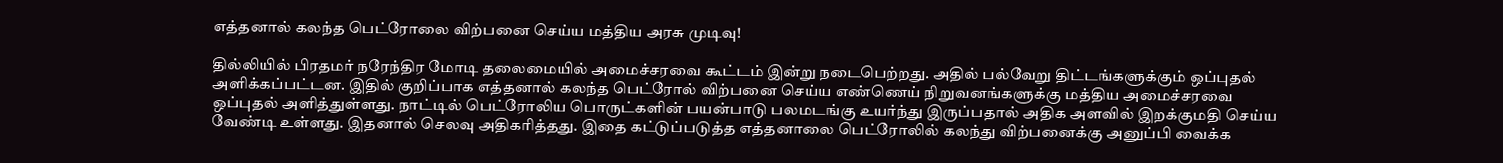எத்தனால் கலந்த பெட்ரோலை விற்பனை செய்ய மத்திய அரசு முடிவு!

தில்லியில் பிரதமர் நரேந்திர மோடி தலைமையில் அமைச்சரவை கூட்டம் இன்று நடைபெற்றது. அதில் பல்வேறு திட்டங்களுக்கும் ஒப்புதல் அளிக்கப்பட்டன. இதில் குறிப்பாக எத்தனால் கலந்த பெட்ரோல் விற்பனை செய்ய எண்ணெய் நிறுவனங்களுக்கு மத்திய அமைச்சரவை ஒப்புதல் அளித்துள்ளது. நாட்டில் பெட்ரோலிய பொருட்களின் பயன்பாடு பலமடங்கு உயர்ந்து இருப்பதால் அதிக அளவில் இறக்குமதி செய்ய வேண்டி உள்ளது. இதனால் செலவு அதிகரித்தது. இதை கட்டுப்படுத்த எத்தனாலை பெட்ரோலில் கலந்து விற்பனைக்கு அனுப்பி வைக்க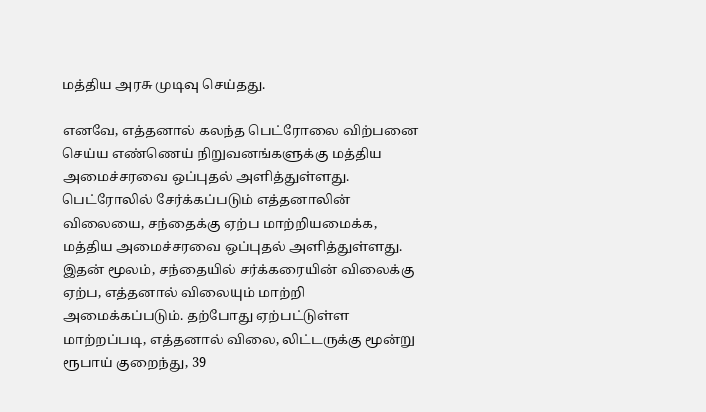மத்திய அரசு முடிவு செய்தது.

எனவே, எத்தனால் கலந்த பெட்ரோலை விற்பனை செய்ய எண்ணெய் நிறுவனங்களுக்கு மத்திய அமைச்சரவை ஒப்புதல் அளித்துள்ளது. பெட்ரோலில் சேர்க்கப்படும் எத்தனாலின் விலையை, சந்தைக்கு ஏற்ப மாற்றியமைக்க, மத்திய அமைச்சரவை ஒப்புதல் அளித்துள்ளது. இதன் மூலம், சந்தையில் சர்க்கரையின் விலைக்கு ஏற்ப, எத்தனால் விலையும் மாற்றி அமைக்கப்படும். தற்போது ஏற்பட்டுள்ள மாற்றப்படி, எத்தனால் விலை, லிட்டருக்கு மூன்று ரூபாய் குறைந்து, 39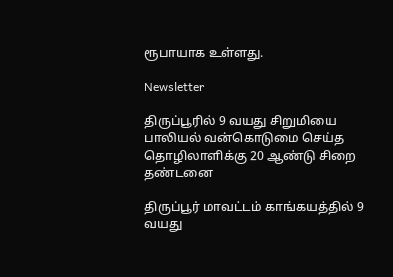ரூபாயாக உள்ளது.

Newsletter

திருப்பூரில் 9 வயது சிறுமியை பாலியல் வன்கொடுமை செய்த தொழிலாளிக்கு 20 ஆண்டு சிறை தண்டனை

திருப்பூர் மாவட்டம் காங்கயத்தில் 9 வயது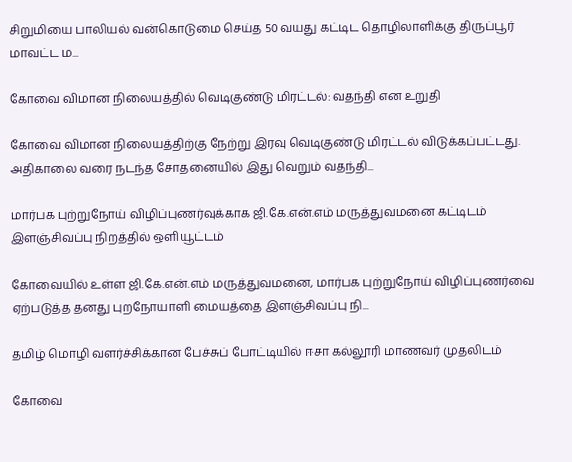சிறுமியை பாலியல் வன்கொடுமை செய்த 50 வயது கட்டிட தொழிலாளிக்கு திருப்பூர் மாவட்ட ம...

கோவை விமான நிலையத்தில் வெடிகுண்டு மிரட்டல்: வதந்தி என உறுதி

கோவை விமான நிலையத்திற்கு நேற்று இரவு வெடிகுண்டு மிரட்டல் விடுக்கப்பட்டது. அதிகாலை வரை நடந்த சோதனையில் இது வெறும் வதந்தி...

மார்பக புற்றுநோய் விழிப்புணர்வுக்காக ஜி.கே.என்.எம் மருத்துவமனை கட்டிடம் இளஞ்சிவப்பு நிறத்தில் ஒளியூட்டம்

கோவையில் உள்ள ஜி.கே.என்.எம் மருத்துவமனை, மார்பக புற்றுநோய் விழிப்புணர்வை ஏற்படுத்த தனது புறநோயாளி மையத்தை இளஞ்சிவப்பு நி...

தமிழ் மொழி வளர்ச்சிக்கான பேச்சுப் போட்டியில் ஈசா கல்லூரி மாணவர் முதலிடம்

கோவை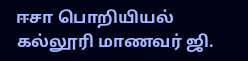ஈசா பொறியியல் கல்லூரி மாணவர் ஜி.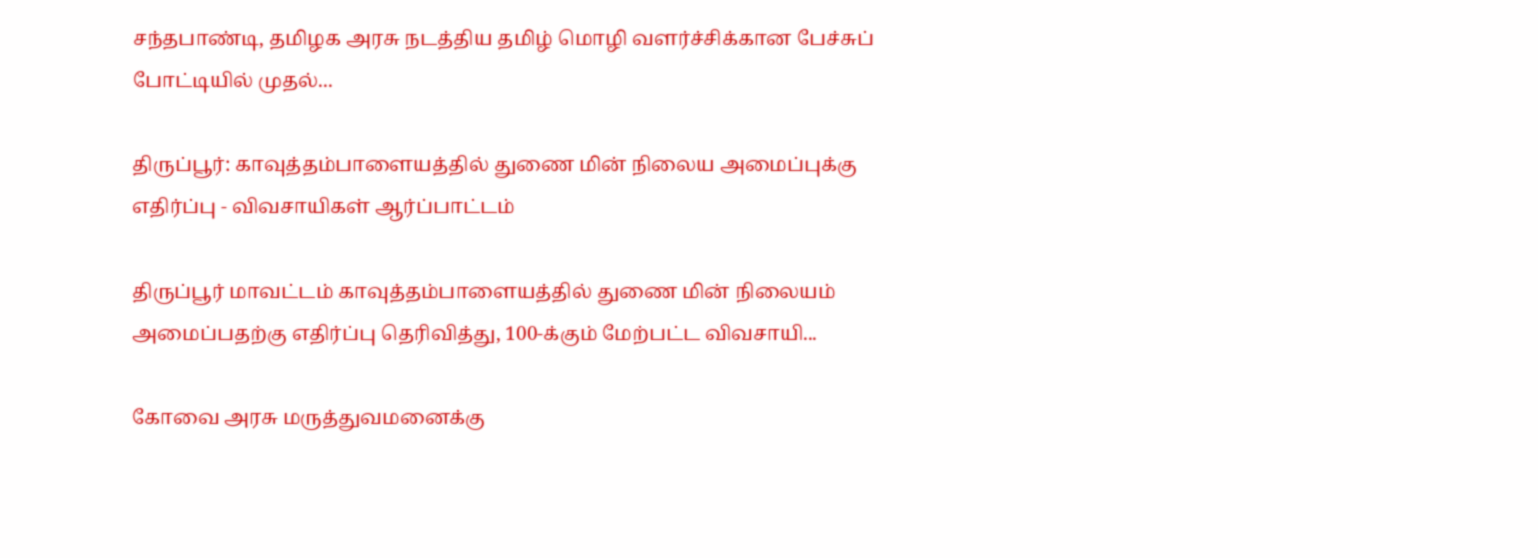சந்தபாண்டி, தமிழக அரசு நடத்திய தமிழ் மொழி வளர்ச்சிக்கான பேச்சுப் போட்டியில் முதல்...

திருப்பூர்: காவுத்தம்பாளையத்தில் துணை மின் நிலைய அமைப்புக்கு எதிர்ப்பு - விவசாயிகள் ஆர்ப்பாட்டம்

திருப்பூர் மாவட்டம் காவுத்தம்பாளையத்தில் துணை மின் நிலையம் அமைப்பதற்கு எதிர்ப்பு தெரிவித்து, 100-க்கும் மேற்பட்ட விவசாயி...

கோவை அரசு மருத்துவமனைக்கு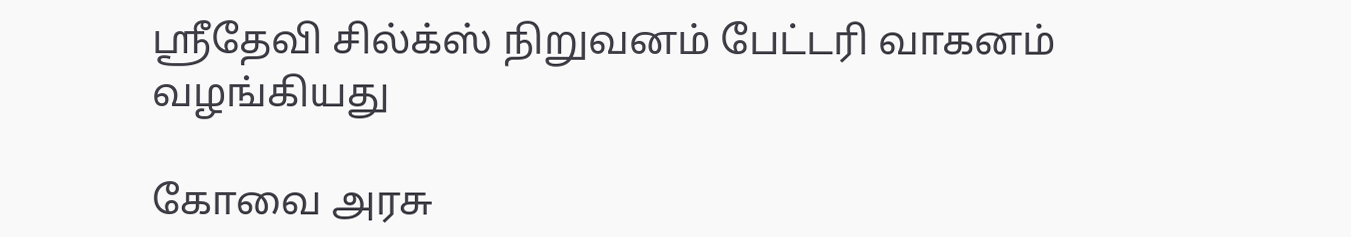ஸ்ரீதேவி சில்க்ஸ் நிறுவனம் பேட்டரி வாகனம் வழங்கியது

கோவை அரசு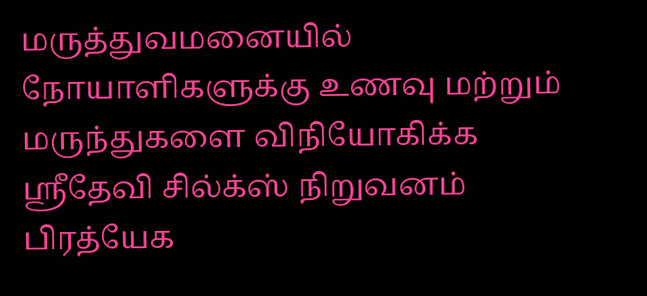மருத்துவமனையில் நோயாளிகளுக்கு உணவு மற்றும் மருந்துகளை விநியோகிக்க ஸ்ரீதேவி சில்க்ஸ் நிறுவனம் பிரத்யேக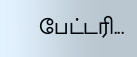பேட்டரி...